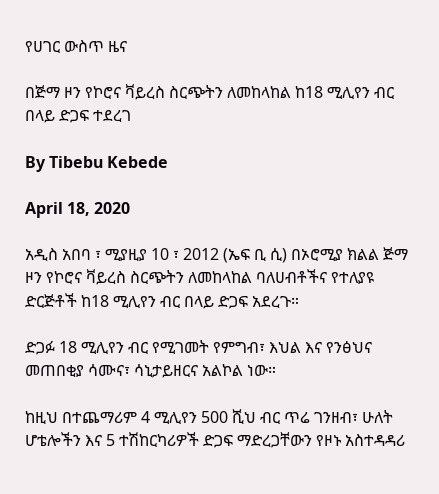የሀገር ውስጥ ዜና

በጅማ ዞን የኮሮና ቫይረስ ስርጭትን ለመከላከል ከ18 ሚሊየን ብር በላይ ድጋፍ ተደረገ

By Tibebu Kebede

April 18, 2020

አዲስ አበባ ፣ ሚያዚያ 10 ፣ 2012 (ኤፍ ቢ ሲ) በኦሮሚያ ክልል ጅማ ዞን የኮሮና ቫይረስ ስርጭትን ለመከላከል ባለሀብቶችና የተለያዩ ድርጅቶች ከ18 ሚሊየን ብር በላይ ድጋፍ አደረጉ።

ድጋፉ 18 ሚሊየን ብር የሚገመት የምግብ፣ እህል እና የንፅህና መጠበቂያ ሳሙና፣ ሳኒታይዘርና አልኮል ነው።

ከዚህ በተጨማሪም 4 ሚሊየን 500 ሺህ ብር ጥሬ ገንዘብ፣ ሁለት ሆቴሎችን እና 5 ተሽከርካሪዎች ድጋፍ ማድረጋቸውን የዞኑ አስተዳዳሪ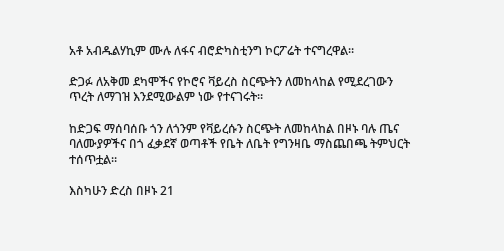አቶ አብዱልሃኪም ሙሉ ለፋና ብሮድካስቲንግ ኮርፖሬት ተናግረዋል።

ድጋፉ ለአቅመ ደካሞችና የኮሮና ቫይረስ ስርጭትን ለመከላከል የሚደረገውን ጥረት ለማገዝ እንደሚውልም ነው የተናገሩት።

ከድጋፍ ማሰባሰቡ ጎን ለጎንም የቫይረሱን ስርጭት ለመከላከል በዞኑ ባሉ ጤና ባለሙያዎችና በጎ ፈቃደኛ ወጣቶች የቤት ለቤት የግንዛቤ ማስጨበጫ ትምህርት ተሰጥቷል።

እስካሁን ድረስ በዞኑ 21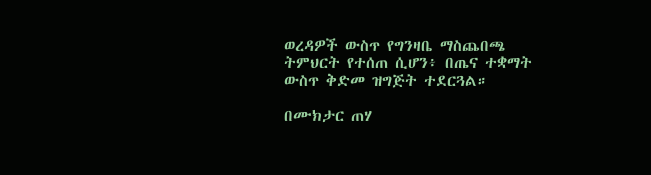ወረዳዎች ውስጥ የግንዛቤ ማስጨበጫ ትምህርት የተሰጠ ሲሆን፥ በጤና ተቋማት ውስጥ ቅድመ ዝግጅት ተደርጓል።

በሙክታር ጠሃ